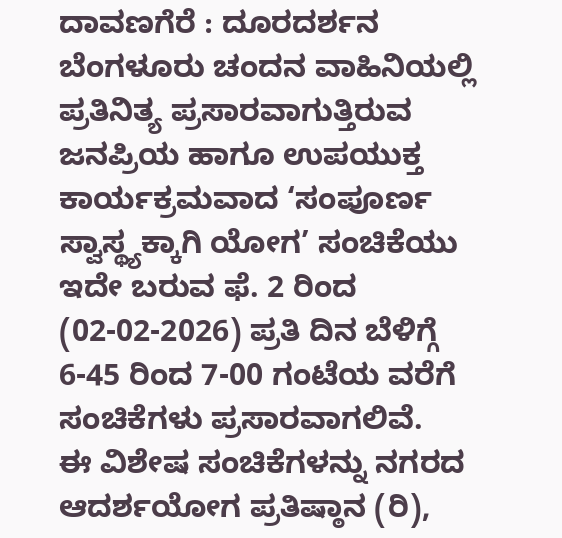ದಾವಣಗೆರೆ : ದೂರದರ್ಶನ ಬೆಂಗಳೂರು ಚಂದನ ವಾಹಿನಿಯಲ್ಲಿ ಪ್ರತಿನಿತ್ಯ ಪ್ರಸಾರವಾಗುತ್ತಿರುವ ಜನಪ್ರಿಯ ಹಾಗೂ ಉಪಯುಕ್ತ ಕಾರ್ಯಕ್ರಮವಾದ ‘ಸಂಪೂರ್ಣ ಸ್ವಾಸ್ಥ್ಯಕ್ಕಾಗಿ ಯೋಗ’ ಸಂಚಿಕೆಯು ಇದೇ ಬರುವ ಫೆ. 2 ರಿಂದ (02-02-2026) ಪ್ರತಿ ದಿನ ಬೆಳಿಗ್ಗೆ 6-45 ರಿಂದ 7-00 ಗಂಟೆಯ ವರೆಗೆ ಸಂಚಿಕೆಗಳು ಪ್ರಸಾರವಾಗಲಿವೆ.
ಈ ವಿಶೇಷ ಸಂಚಿಕೆಗಳನ್ನು ನಗರದ ಆದರ್ಶಯೋಗ ಪ್ರತಿಷ್ಠಾನ (ರಿ),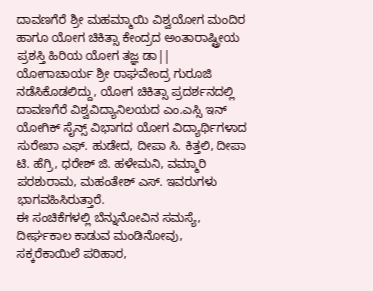ದಾವಣಗೆರೆ ಶ್ರೀ ಮಹಮ್ಮಾಯಿ ವಿಶ್ವಯೋಗ ಮಂದಿರ ಹಾಗೂ ಯೋಗ ಚಿಕಿತ್ಸಾ ಕೇಂದ್ರದ ಅಂತಾರಾಷ್ಟ್ರೀಯ ಪ್ರಶಸ್ತಿ ಹಿರಿಯ ಯೋಗ ತಜ್ಞ ಡಾ|| ಯೋಗಾಚಾರ್ಯ ಶ್ರೀ ರಾಘವೇಂದ್ರ ಗುರೂಜಿ ನಡೆಸಿಕೊಡಲಿದ್ದು, ಯೋಗ ಚಿಕಿತ್ಸಾ ಪ್ರದರ್ಶನದಲ್ಲಿ ದಾವಣಗೆರೆ ವಿಶ್ವವಿದ್ಯಾನಿಲಯದ ಎಂ.ಎಸ್ಸಿ ಇನ್ ಯೋಗಿಕ್ ಸೈನ್ಸ್ ವಿಭಾಗದ ಯೋಗ ವಿದ್ಯಾರ್ಥಿಗಳಾದ ಸುರೇಖಾ ಎಫ್. ಹುಡೇದ, ದೀಪಾ ಸಿ. ಕಿತ್ತಲಿ, ದೀಪಾ ಟಿ. ಹೆಗ್ರಿ, ಧರೇಶ್ ಜಿ. ಹಳೇಮನಿ, ವಮ್ಮಾರಿ ಪರಶುರಾಮ, ಮಹಂತೇಶ್ ಎಸ್. ಇವರುಗಳು ಭಾಗವಹಿಸಿರುತ್ತಾರೆ.
ಈ ಸಂಚಿಕೆಗಳಲ್ಲಿ ಬೆನ್ನುನೋವಿನ ಸಮಸ್ಯೆ, ದೀರ್ಘಕಾಲ ಕಾಡುವ ಮಂಡಿನೋವು, ಸಕ್ಕರೆಕಾಯಿಲೆ ಪರಿಹಾರ,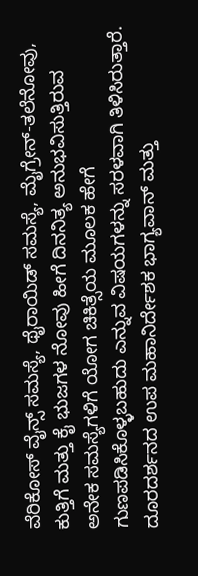ವೆರಿಕೋಸ್ ವೈನ್ಸ್ ಸಮಸ್ಯೆ, ಥೈರಾಯಿಡ್ ಸಮಸ್ಯೆ, ಮೈಗ್ರೇನ್-ತಲೆನೋವು, ಕುತ್ತಿಗೆ ಮತ್ತು ಕೈ ಭುಜಗಳ ನೋವು ಹೀಗೆ ದಿನನಿತ್ಯ ಅನುಭವಿಸುತ್ತಿರುವ ಅನೇಕ ಸಮಸ್ಯೆಗಳಿಗೆ ಯೋಗ ಚಿಕಿತ್ಸೆಯ ಮೂಲಕ ಹೇಗೆ ಗುಣಪಡಿಸಿಕೊಳ್ಳಬಹುದು ಎನ್ನುವ ವಿಷಯಗಳನ್ನು ಸರಳವಾಗಿ ತಿಳಿಸಿರುತ್ತಾರೆ.
ದೂರದರ್ಶನದ ಉಪ ಮಹಾನಿರ್ದೇಶಕ ಭಾಗ್ಯವಾನ್ ಮತ್ತು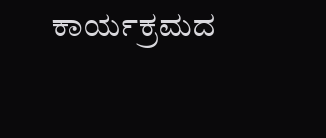ಕಾರ್ಯಕ್ರಮದ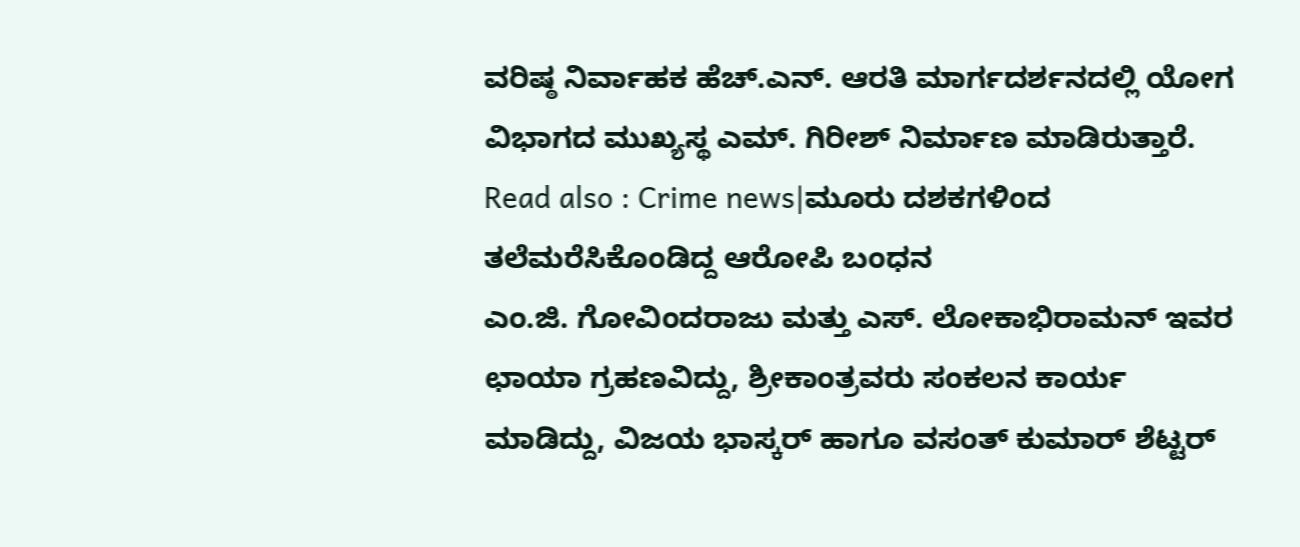ವರಿಷ್ಠ ನಿರ್ವಾಹಕ ಹೆಚ್.ಎನ್. ಆರತಿ ಮಾರ್ಗದರ್ಶನದಲ್ಲಿ ಯೋಗ ವಿಭಾಗದ ಮುಖ್ಯಸ್ಥ ಎಮ್. ಗಿರೀಶ್ ನಿರ್ಮಾಣ ಮಾಡಿರುತ್ತಾರೆ.
Read also : Crime news|ಮೂರು ದಶಕಗಳಿಂದ ತಲೆಮರೆಸಿಕೊಂಡಿದ್ದ ಆರೋಪಿ ಬಂಧನ
ಎಂ.ಜಿ. ಗೋವಿಂದರಾಜು ಮತ್ತು ಎಸ್. ಲೋಕಾಭಿರಾಮನ್ ಇವರ ಛಾಯಾ ಗ್ರಹಣವಿದ್ದು, ಶ್ರೀಕಾಂತ್ರವರು ಸಂಕಲನ ಕಾರ್ಯ ಮಾಡಿದ್ದು, ವಿಜಯ ಭಾಸ್ಕರ್ ಹಾಗೂ ವಸಂತ್ ಕುಮಾರ್ ಶೆಟ್ಟರ್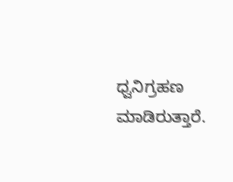ಧ್ವನಿಗ್ರಹಣ ಮಾಡಿರುತ್ತಾರೆ.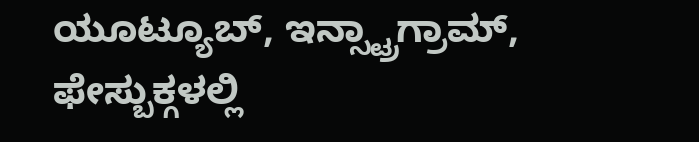ಯೂಟ್ಯೂಬ್, ಇನ್ಸ್ಟ್ರಾಗ್ರಾಮ್, ಫೇಸ್ಬುಕ್ಗಳಲ್ಲಿ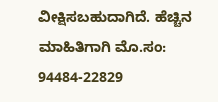ವೀಕ್ಷಿಸಬಹುದಾಗಿದೆ. ಹೆಚ್ಚಿನ ಮಾಹಿತಿಗಾಗಿ ಮೊ.ಸಂ: 94484-22829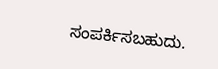ಸಂಪರ್ಕಿಸಬಹುದು.